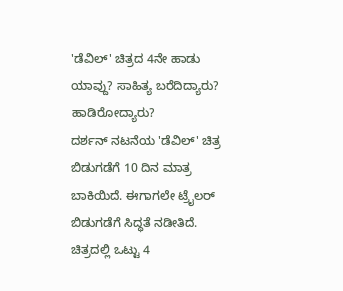'ಡೆವಿಲ್' ಚಿತ್ರದ 4ನೇ ಹಾಡು ಯಾವ್ದು? ಸಾಹಿತ್ಯ ಬರೆದಿದ್ಯಾರು? ಹಾಡಿರೋದ್ಯಾರು?
ದರ್ಶನ್ ನಟನೆಯ 'ಡೆವಿಲ್' ಚಿತ್ರ ಬಿಡುಗಡೆಗೆ 10 ದಿನ ಮಾತ್ರ ಬಾಕಿಯಿದೆ. ಈಗಾಗಲೇ ಟ್ರೈಲರ್ ಬಿಡುಗಡೆಗೆ ಸಿದ್ಧತೆ ನಡೀತಿದೆ. ಚಿತ್ರದಲ್ಲಿ ಒಟ್ಟು 4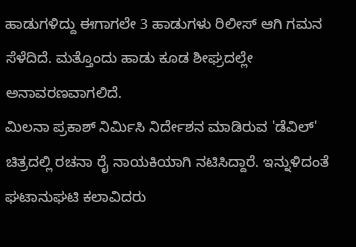ಹಾಡುಗಳಿದ್ದು ಈಗಾಗಲೇ 3 ಹಾಡುಗಳು ರಿಲೀಸ್ ಆಗಿ ಗಮನ ಸೆಳೆದಿದೆ. ಮತ್ತೊಂದು ಹಾಡು ಕೂಡ ಶೀಘ್ರದಲ್ಲೇ ಅನಾವರಣವಾಗಲಿದೆ.
ಮಿಲನಾ ಪ್ರಕಾಶ್ ನಿರ್ಮಿಸಿ ನಿರ್ದೇಶನ ಮಾಡಿರುವ 'ಡೆವಿಲ್' ಚಿತ್ರದಲ್ಲಿ ರಚನಾ ರೈ ನಾಯಕಿಯಾಗಿ ನಟಿಸಿದ್ದಾರೆ. ಇನ್ನುಳಿದಂತೆ ಘಟಾನುಘಟಿ ಕಲಾವಿದರು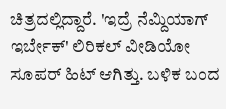ಚಿತ್ರದಲ್ಲಿದ್ದಾರೆ. 'ಇದ್ರೆ ನೆಮ್ದಿಯಾಗ್ ಇರ್ಬೇಕ್' ಲಿರಿಕಲ್ ವೀಡಿಯೋ ಸೂಪರ್ ಹಿಟ್ ಆಗಿತ್ತು. ಬಳಿಕ ಬಂದ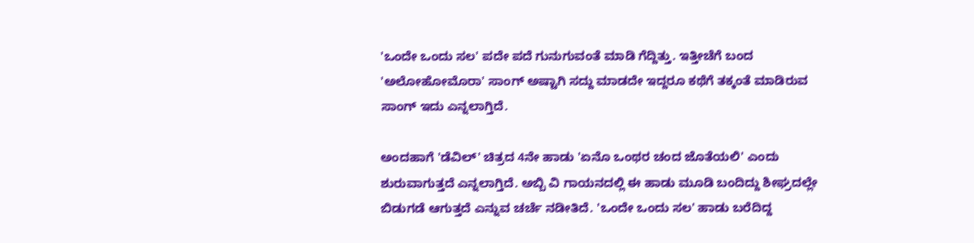'ಒಂದೇ ಒಂದು ಸಲ' ಪದೇ ಪದೆ ಗುನುಗುವಂತೆ ಮಾಡಿ ಗೆದ್ದಿತ್ತು. ಇತ್ತೀಚೆಗೆ ಬಂದ 'ಅಲೋಹೋಮೊರಾ' ಸಾಂಗ್ ಅಷ್ಟಾಗಿ ಸದ್ದು ಮಾಡದೇ ಇದ್ದರೂ ಕಥೆಗೆ ತಕ್ಕಂತೆ ಮಾಡಿರುವ ಸಾಂಗ್ ಇದು ಎನ್ನಲಾಗ್ತಿದೆ.

ಅಂದಹಾಗೆ 'ಡೆವಿಲ್' ಚಿತ್ರದ 4ನೇ ಹಾಡು 'ಏನೊ ಒಂಥರ ಚಂದ ಜೊತೆಯಲಿ' ಎಂದು ಶುರುವಾಗುತ್ತದೆ ಎನ್ನಲಾಗ್ತಿದೆ. ಅಬ್ಬಿ ವಿ ಗಾಯನದಲ್ಲಿ ಈ ಹಾಡು ಮೂಡಿ ಬಂದಿದ್ದು ಶೀಘ್ರದಲ್ಲೇ ಬಿಡುಗಡೆ ಆಗುತ್ತದೆ ಎನ್ನುವ ಚರ್ಚೆ ನಡೀತಿದೆ. 'ಒಂದೇ ಒಂದು ಸಲ' ಹಾಡು ಬರೆದಿದ್ದ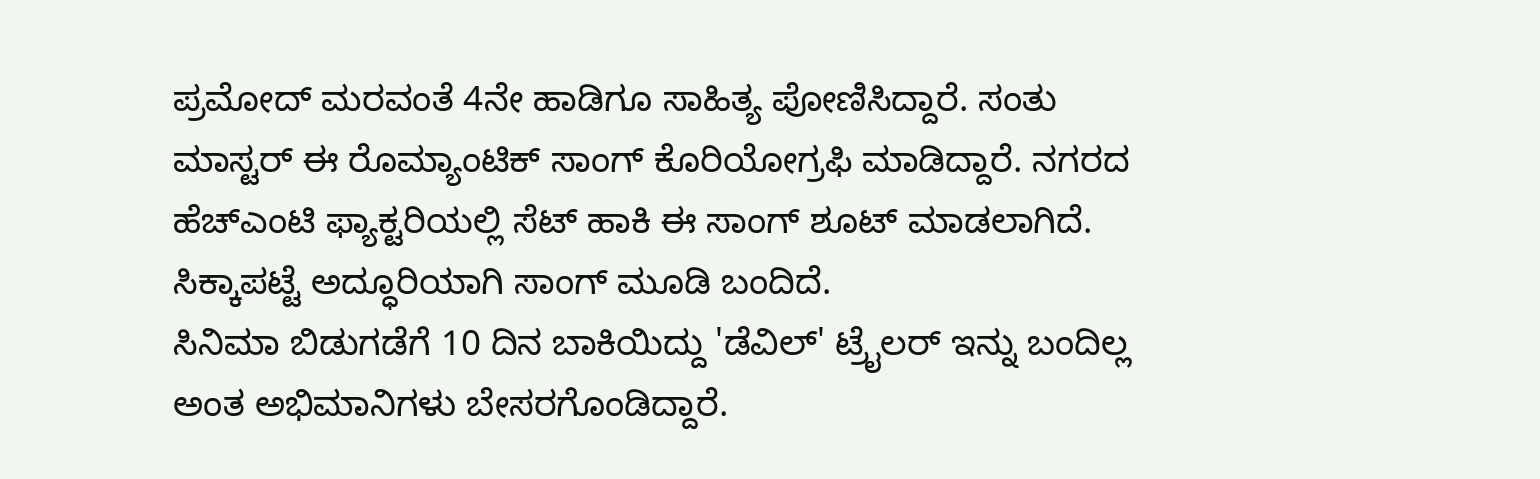ಪ್ರಮೋದ್ ಮರವಂತೆ 4ನೇ ಹಾಡಿಗೂ ಸಾಹಿತ್ಯ ಪೋಣಿಸಿದ್ದಾರೆ. ಸಂತು ಮಾಸ್ಟರ್ ಈ ರೊಮ್ಯಾಂಟಿಕ್ ಸಾಂಗ್ ಕೊರಿಯೋಗ್ರಫಿ ಮಾಡಿದ್ದಾರೆ. ನಗರದ ಹೆಚ್ಎಂಟಿ ಫ್ಯಾಕ್ಟರಿಯಲ್ಲಿ ಸೆಟ್ ಹಾಕಿ ಈ ಸಾಂಗ್ ಶೂಟ್ ಮಾಡಲಾಗಿದೆ. ಸಿಕ್ಕಾಪಟ್ಟೆ ಅದ್ಧೂರಿಯಾಗಿ ಸಾಂಗ್ ಮೂಡಿ ಬಂದಿದೆ.
ಸಿನಿಮಾ ಬಿಡುಗಡೆಗೆ 10 ದಿನ ಬಾಕಿಯಿದ್ದು 'ಡೆವಿಲ್' ಟ್ರೈಲರ್ ಇನ್ನು ಬಂದಿಲ್ಲ ಅಂತ ಅಭಿಮಾನಿಗಳು ಬೇಸರಗೊಂಡಿದ್ದಾರೆ.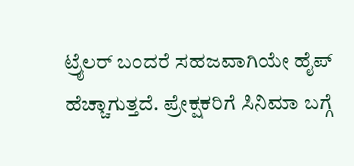ಟ್ರೈಲರ್ ಬಂದರೆ ಸಹಜವಾಗಿಯೇ ಹೈಪ್ ಹೆಚ್ಚಾಗುತ್ತದೆ. ಪ್ರೇಕ್ಷಕರಿಗೆ ಸಿನಿಮಾ ಬಗ್ಗೆ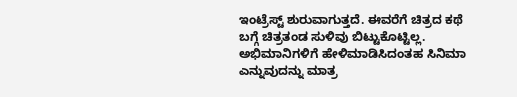ಇಂಟ್ರೆಸ್ಟ್ ಶುರುವಾಗುತ್ತದೆ. ಈವರೆಗೆ ಚಿತ್ರದ ಕಥೆ ಬಗ್ಗೆ ಚಿತ್ರತಂಡ ಸುಳಿವು ಬಿಟ್ಟುಕೊಟ್ಟಿಲ್ಲ. ಅಭಿಮಾನಿಗಳಿಗೆ ಹೇಳಿಮಾಡಿಸಿದಂತಹ ಸಿನಿಮಾ ಎನ್ನುವುದನ್ನು ಮಾತ್ರ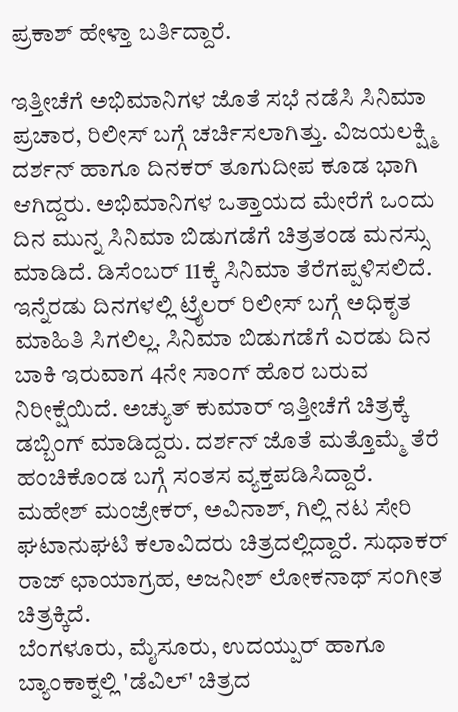ಪ್ರಕಾಶ್ ಹೇಳ್ತಾ ಬರ್ತಿದ್ದಾರೆ.

ಇತ್ತೀಚೆಗೆ ಅಭಿಮಾನಿಗಳ ಜೊತೆ ಸಭೆ ನಡೆಸಿ ಸಿನಿಮಾ ಪ್ರಚಾರ, ರಿಲೀಸ್ ಬಗ್ಗೆ ಚರ್ಚಿಸಲಾಗಿತ್ತು. ವಿಜಯಲಕ್ಷ್ಮಿ ದರ್ಶನ್ ಹಾಗೂ ದಿನಕರ್ ತೂಗುದೀಪ ಕೂಡ ಭಾಗಿ ಆಗಿದ್ದರು. ಅಭಿಮಾನಿಗಳ ಒತ್ತಾಯದ ಮೇರೆಗೆ ಒಂದು ದಿನ ಮುನ್ನ ಸಿನಿಮಾ ಬಿಡುಗಡೆಗೆ ಚಿತ್ರತಂಡ ಮನಸ್ಸು ಮಾಡಿದೆ. ಡಿಸೆಂಬರ್ 11ಕ್ಕೆ ಸಿನಿಮಾ ತೆರೆಗಪ್ಪಳಿಸಲಿದೆ.
ಇನ್ನೆರಡು ದಿನಗಳಲ್ಲಿ ಟ್ರೈಲರ್ ರಿಲೀಸ್ ಬಗ್ಗೆ ಅಧಿಕೃತ ಮಾಹಿತಿ ಸಿಗಲಿಲ್ಲ. ಸಿನಿಮಾ ಬಿಡುಗಡೆಗೆ ಎರಡು ದಿನ ಬಾಕಿ ಇರುವಾಗ 4ನೇ ಸಾಂಗ್ ಹೊರ ಬರುವ ನಿರೀಕ್ಷೆಯಿದೆ. ಅಚ್ಯುತ್ ಕುಮಾರ್ ಇತ್ತೀಚೆಗೆ ಚಿತ್ರಕ್ಕೆ ಡಬ್ಬಿಂಗ್ ಮಾಡಿದ್ದರು. ದರ್ಶನ್ ಜೊತೆ ಮತ್ತೊಮ್ಮೆ ತೆರೆ ಹಂಚಿಕೊಂಡ ಬಗ್ಗೆ ಸಂತಸ ವ್ಯಕ್ತಪಡಿಸಿದ್ದಾರೆ. ಮಹೇಶ್ ಮಂಜ್ರೇಕರ್, ಅವಿನಾಶ್, ಗಿಲ್ಲಿ ನಟ ಸೇರಿ ಘಟಾನುಘಟಿ ಕಲಾವಿದರು ಚಿತ್ರದಲ್ಲಿದ್ದಾರೆ. ಸುಧಾಕರ್ ರಾಜ್ ಛಾಯಾಗ್ರಹ, ಅಜನೀಶ್ ಲೋಕನಾಥ್ ಸಂಗೀತ ಚಿತ್ರಕ್ಕಿದೆ.
ಬೆಂಗಳೂರು, ಮೈಸೂರು, ಉದಯ್ಪುರ್ ಹಾಗೂ ಬ್ಯಾಂಕಾಕ್ನಲ್ಲಿ 'ಡೆವಿಲ್' ಚಿತ್ರದ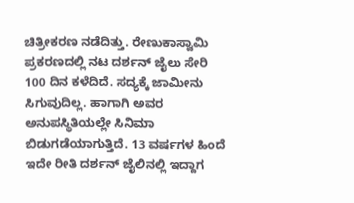ಚಿತ್ರೀಕರಣ ನಡೆದಿತ್ತು. ರೇಣುಕಾಸ್ವಾಮಿ ಪ್ರಕರಣದಲ್ಲಿ ನಟ ದರ್ಶನ್ ಜೈಲು ಸೇರಿ 100 ದಿನ ಕಳೆದಿದೆ. ಸದ್ಯಕ್ಕೆ ಜಾಮೀನು ಸಿಗುವುದಿಲ್ಲ. ಹಾಗಾಗಿ ಅವರ ಅನುಪಸ್ಥಿತಿಯಲ್ಲೇ ಸಿನಿಮಾ ಬಿಡುಗಡೆಯಾಗುತ್ತಿದೆ. 13 ವರ್ಷಗಳ ಹಿಂದೆ ಇದೇ ರೀತಿ ದರ್ಶನ್ ಜೈಲಿನಲ್ಲಿ ಇದ್ದಾಗ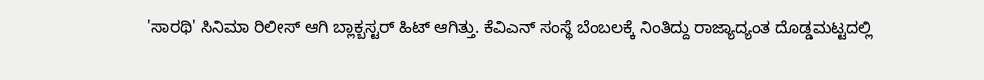'ಸಾರಥಿ' ಸಿನಿಮಾ ರಿಲೀಸ್ ಆಗಿ ಬ್ಲಾಕ್ಬಸ್ಟರ್ ಹಿಟ್ ಆಗಿತ್ತು. ಕೆವಿಎನ್ ಸಂಸ್ಥೆ ಬೆಂಬಲಕ್ಕೆ ನಿಂತಿದ್ದು ರಾಜ್ಯಾದ್ಯಂತ ದೊಡ್ಡಮಟ್ಟದಲ್ಲಿ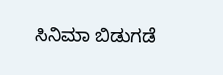ಸಿನಿಮಾ ಬಿಡುಗಡೆ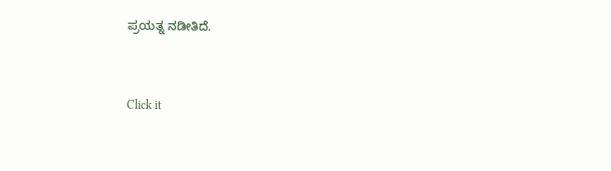ಪ್ರಯತ್ನ ನಡೀತಿದೆ.


Click it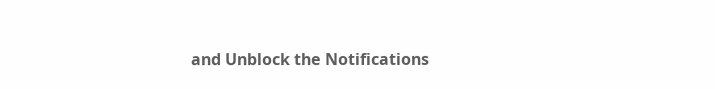and Unblock the Notifications